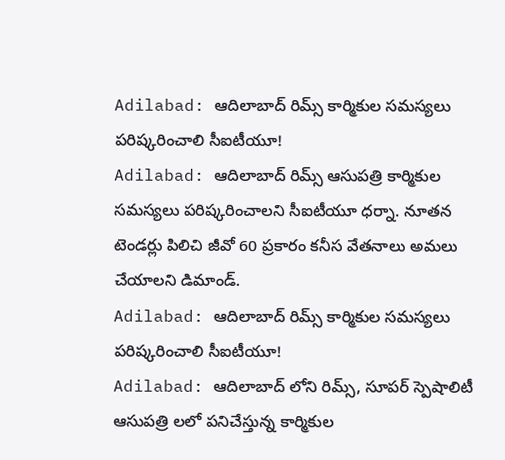Adilabad: ఆదిలాబాద్ రిమ్స్ కార్మికుల సమస్యలు పరిష్కరించాలి సీఐటీయూ!
Adilabad: ఆదిలాబాద్ రిమ్స్ ఆసుపత్రి కార్మికుల సమస్యలు పరిష్కరించాలని సీఐటీయూ ధర్నా. నూతన టెండర్లు పిలిచి జీవో 60 ప్రకారం కనీస వేతనాలు అమలు చేయాలని డిమాండ్.
Adilabad: ఆదిలాబాద్ రిమ్స్ కార్మికుల సమస్యలు పరిష్కరించాలి సీఐటీయూ!
Adilabad: ఆదిలాబాద్ లోని రిమ్స్, సూపర్ స్పెషాలిటీ ఆసుపత్రి లలో పనిచేస్తున్న కార్మికుల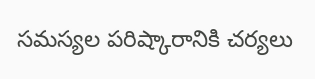సమస్యల పరిష్కారానికి చర్యలు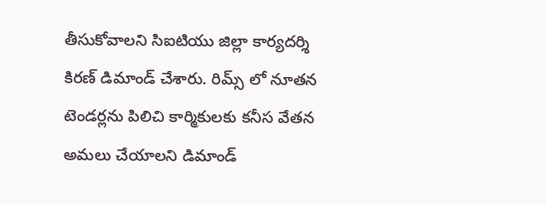తీసుకోవాలని సిఐటియు జిల్లా కార్యదర్శి కిరణ్ డిమాండ్ చేశారు. రిమ్స్ లో నూతన టెండర్లను పిలిచి కార్మికులకు కనీస వేతన అమలు చేయాలని డిమాండ్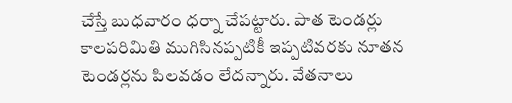చేస్తే బుధవారం ధర్నా చేపట్టారు. పాత టెండర్లు కాలపరిమితి ముగిసినప్పటికీ ఇప్పటివరకు నూతన టెండర్లను పిలవడం లేదన్నారు. వేతనాలు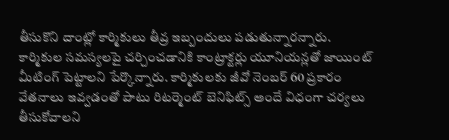తీసుకొని దాంట్లో కార్మికులు తీవ్ర ఇబ్బందులు పడుతున్నారన్నారు.
కార్మికుల సమస్యలపై చర్చించడానికి కాంట్రాక్టర్లు యూనియన్లతో జాయింట్ మీటింగ్ పెట్టాలని పేర్కొన్నారు. కార్మికులకు జీవో నెంబర్ 60 ప్రకారం వేతనాలు ఇవ్వడంతో పాటు రిటర్మెంట్ బెనిఫిట్స్ అందే విధంగా చర్యలు తీసుకోవాలని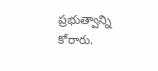ప్రభుత్వాన్ని కోరారు.